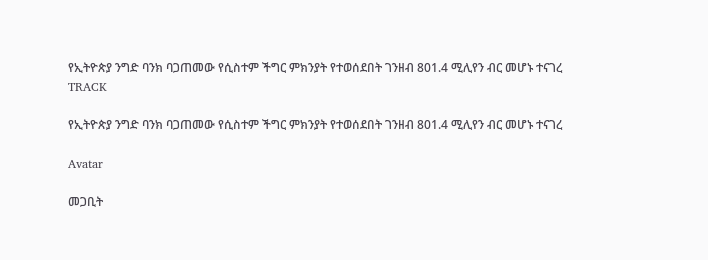የኢትዮጵያ ንግድ ባንክ ባጋጠመው የሲስተም ችግር ምክንያት የተወሰደበት ገንዘብ 801.4 ሚሊየን ብር መሆኑ ተናገረ
TRACK

የኢትዮጵያ ንግድ ባንክ ባጋጠመው የሲስተም ችግር ምክንያት የተወሰደበት ገንዘብ 801.4 ሚሊየን ብር መሆኑ ተናገረ

Avatar

መጋቢት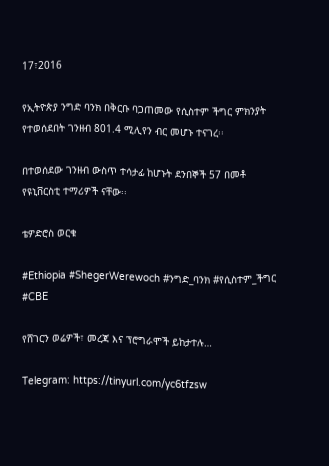17፣2016

የኢትዮጵያ ንግድ ባንክ በቅርቡ ባጋጠመው የሲስተም ችግር ምክንያት የተወሰደበት ገንዘብ 801.4 ሚሊየን ብር መሆኑ ተናገረ፡፡

በተወሰደው ገንዘብ ውስጥ ተሳታፊ ከሆኑት ደንበኞች 57 በመቶ የዩኒቨርስቲ ተማሪዎች ናቸው፡፡

ቴዎድሮስ ወርቁ

#Ethiopia #ShegerWerewoch #ንግድ_ባንክ #የሲስተም_ችግር #CBE

የሸገርን ወሬዎች፣ መረጃ እና ፕሮግራሞች ይከታተሉ…

Telegram: https://tinyurl.com/yc6tfzsw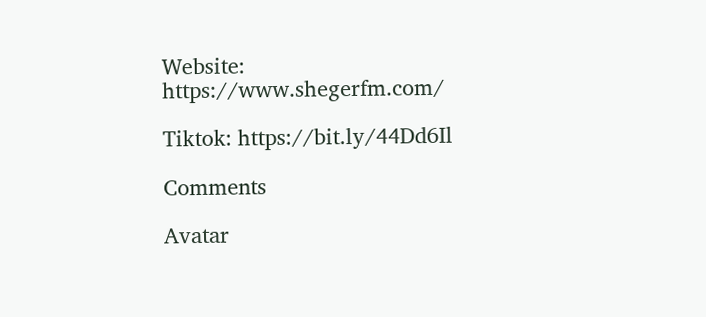Website: https://www.shegerfm.com/

Tiktok: https://bit.ly/44Dd6Il

Comments

Avatar